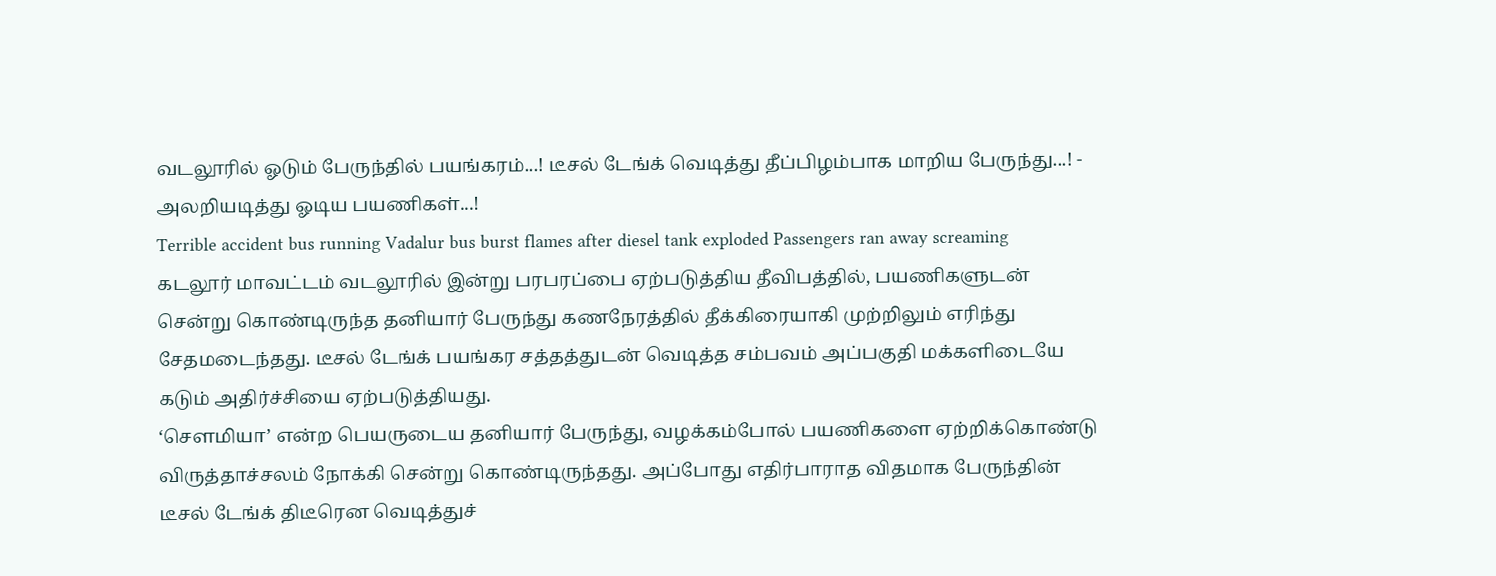வடலூரில் ஓடும் பேருந்தில் பயங்கரம்...! டீசல் டேங்க் வெடித்து தீப்பிழம்பாக மாறிய பேருந்து...! - அலறியடித்து ஓடிய பயணிகள்...!
Terrible accident bus running Vadalur bus burst flames after diesel tank exploded Passengers ran away screaming
கடலூர் மாவட்டம் வடலூரில் இன்று பரபரப்பை ஏற்படுத்திய தீவிபத்தில், பயணிகளுடன் சென்று கொண்டிருந்த தனியார் பேருந்து கணநேரத்தில் தீக்கிரையாகி முற்றிலும் எரிந்து சேதமடைந்தது. டீசல் டேங்க் பயங்கர சத்தத்துடன் வெடித்த சம்பவம் அப்பகுதி மக்களிடையே கடும் அதிர்ச்சியை ஏற்படுத்தியது.
‘சௌமியா’ என்ற பெயருடைய தனியார் பேருந்து, வழக்கம்போல் பயணிகளை ஏற்றிக்கொண்டு விருத்தாச்சலம் நோக்கி சென்று கொண்டிருந்தது. அப்போது எதிர்பாராத விதமாக பேருந்தின் டீசல் டேங்க் திடீரென வெடித்துச்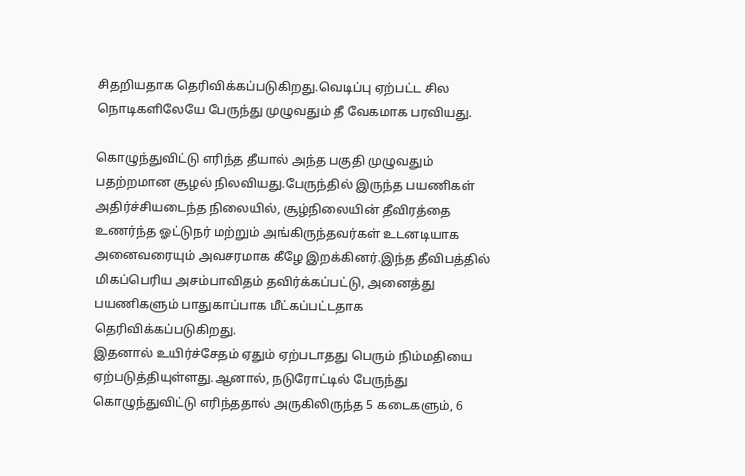சிதறியதாக தெரிவிக்கப்படுகிறது.வெடிப்பு ஏற்பட்ட சில நொடிகளிலேயே பேருந்து முழுவதும் தீ வேகமாக பரவியது.

கொழுந்துவிட்டு எரிந்த தீயால் அந்த பகுதி முழுவதும் பதற்றமான சூழல் நிலவியது.பேருந்தில் இருந்த பயணிகள் அதிர்ச்சியடைந்த நிலையில், சூழ்நிலையின் தீவிரத்தை உணர்ந்த ஓட்டுநர் மற்றும் அங்கிருந்தவர்கள் உடனடியாக அனைவரையும் அவசரமாக கீழே இறக்கினர்.இந்த தீவிபத்தில் மிகப்பெரிய அசம்பாவிதம் தவிர்க்கப்பட்டு, அனைத்து பயணிகளும் பாதுகாப்பாக மீட்கப்பட்டதாக தெரிவிக்கப்படுகிறது.
இதனால் உயிர்ச்சேதம் ஏதும் ஏற்படாதது பெரும் நிம்மதியை ஏற்படுத்தியுள்ளது.ஆனால், நடுரோட்டில் பேருந்து கொழுந்துவிட்டு எரிந்ததால் அருகிலிருந்த 5 கடைகளும், 6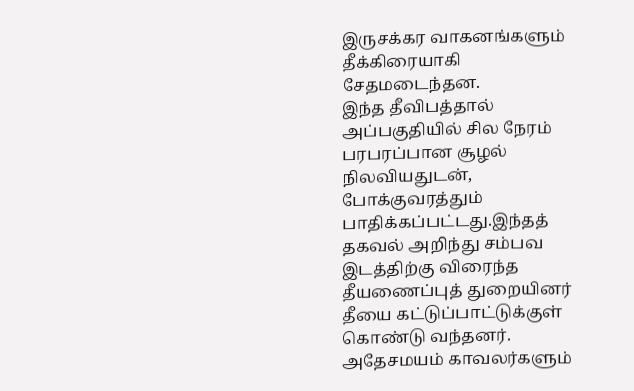இருசக்கர வாகனங்களும் தீக்கிரையாகி சேதமடைந்தன.
இந்த தீவிபத்தால் அப்பகுதியில் சில நேரம் பரபரப்பான சூழல் நிலவியதுடன், போக்குவரத்தும் பாதிக்கப்பட்டது.இந்தத் தகவல் அறிந்து சம்பவ இடத்திற்கு விரைந்த தீயணைப்புத் துறையினர் தீயை கட்டுப்பாட்டுக்குள் கொண்டு வந்தனர்.
அதேசமயம் காவலர்களும்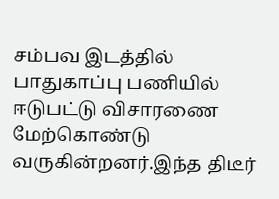சம்பவ இடத்தில் பாதுகாப்பு பணியில் ஈடுபட்டு விசாரணை மேற்கொண்டு வருகின்றனர்.இந்த திடீர்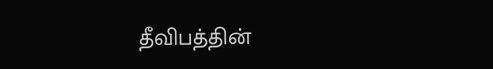தீவிபத்தின்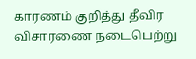காரணம் குறித்து தீவிர விசாரணை நடைபெற்று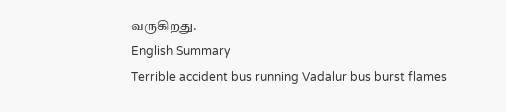வருகிறது.
English Summary
Terrible accident bus running Vadalur bus burst flames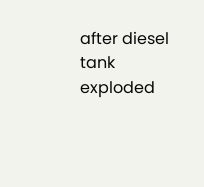after diesel tank exploded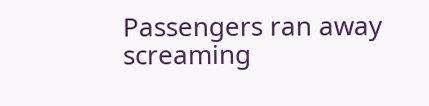Passengers ran away screaming